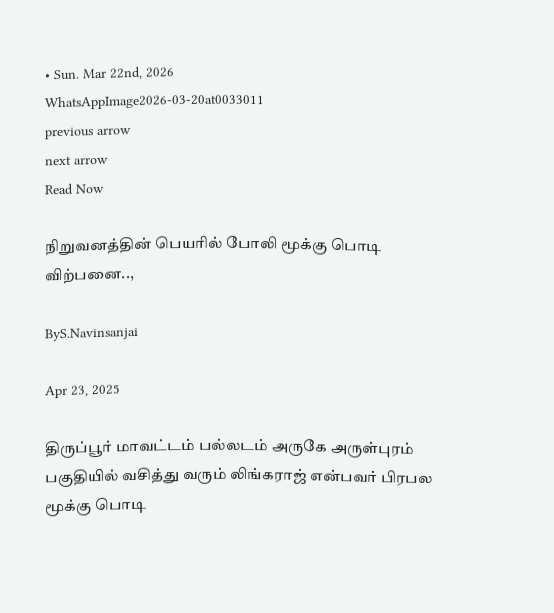• Sun. Mar 22nd, 2026
WhatsAppImage2026-03-20at0033011
previous arrow
next arrow
Read Now

நிறுவனத்தின் பெயரில் போலி மூக்கு பொடி விற்பனை..,

ByS.Navinsanjai

Apr 23, 2025

திருப்பூர் மாவட்டம் பல்லடம் அருகே அருள்புரம் பகுதியில் வசித்து வரும் லிங்கராஜ் என்பவர் பிரபல மூக்கு பொடி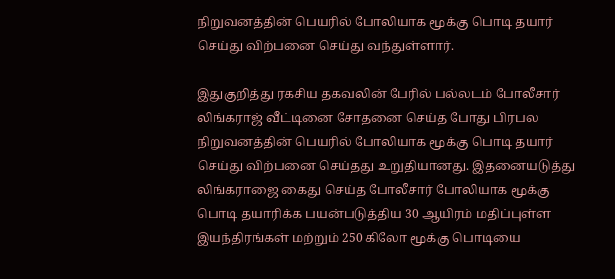நிறுவனத்தின் பெயரில் போலியாக மூக்கு பொடி தயார் செய்து விற்பனை செய்து வந்துள்ளார்.

இதுகுறித்து ரகசிய தகவலின் பேரில் பல்லடம் போலீசார் லிங்கராஜ் வீட்டினை சோதனை செய்த போது பிரபல நிறுவனத்தின் பெயரில் போலியாக மூக்கு பொடி தயார் செய்து விற்பனை செய்தது உறுதியானது. இதனையடுத்து லிங்கராஜை கைது செய்த போலீசார் போலியாக மூக்கு பொடி தயாரிக்க பயன்படுத்திய 30 ஆயிரம் மதிப்புள்ள இயந்திரங்கள் மற்றும் 250 கிலோ மூக்கு பொடியை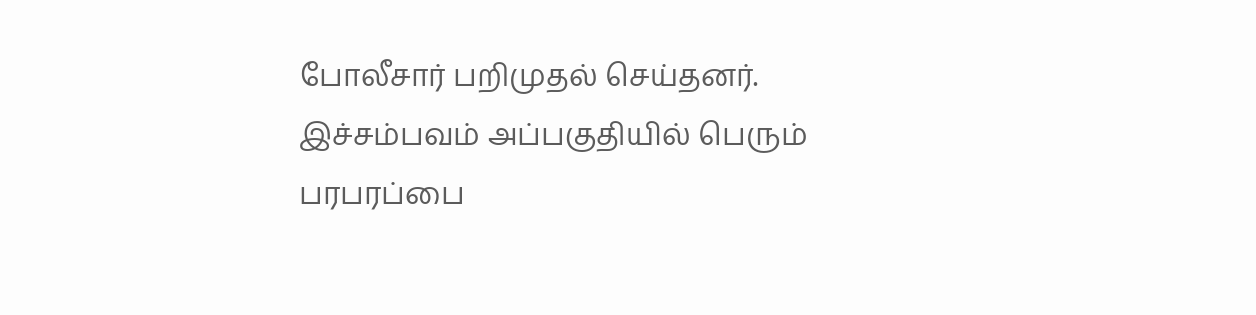போலீசார் பறிமுதல் செய்தனர். இச்சம்பவம் அப்பகுதியில் பெரும் பரபரப்பை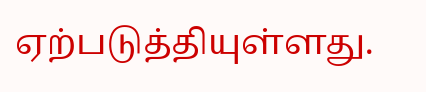ஏற்படுத்தியுள்ளது.